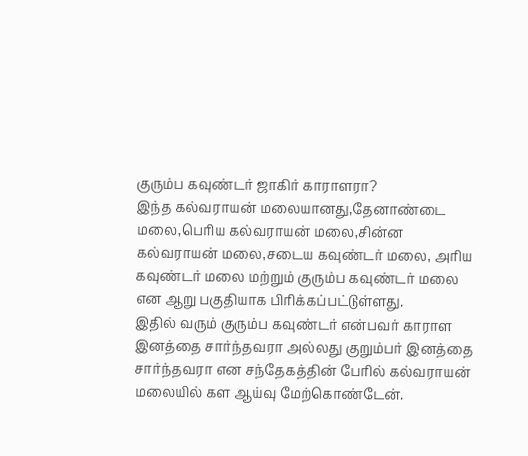குரும்ப கவுண்டர் ஜாகிர் காராளரா?
இந்த கல்வராயன் மலையானது,தேனாண்டை மலை,பெரிய கல்வராயன் மலை,சின்ன கல்வராயன் மலை,சடைய கவுண்டர் மலை, அரிய கவுண்டர் மலை மற்றும் குரும்ப கவுண்டர் மலை என ஆறு பகுதியாக பிரிக்கப்பட்டுள்ளது.
இதில் வரும் குரும்ப கவுண்டர் என்பவர் காராள இனத்தை சார்ந்தவரா அல்லது குறும்பர் இனத்தை சார்ந்தவரா என சந்தேகத்தின் பேரில் கல்வராயன் மலையில் கள ஆய்வு மேற்கொண்டேன்.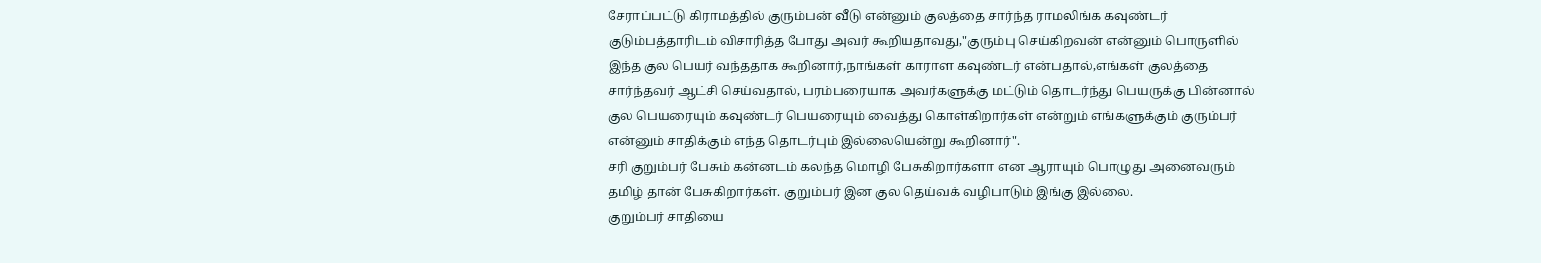சேராப்பட்டு கிராமத்தில் குரும்பன் வீடு என்னும் குலத்தை சார்ந்த ராமலிங்க கவுண்டர் குடும்பத்தாரிடம் விசாரித்த போது அவர் கூறியதாவது,"குரும்பு செய்கிறவன் என்னும் பொருளில் இந்த குல பெயர் வந்ததாக கூறினார்,நாங்கள் காராள கவுண்டர் என்பதால்,எங்கள் குலத்தை சார்ந்தவர் ஆட்சி செய்வதால், பரம்பரையாக அவர்களுக்கு மட்டும் தொடர்ந்து பெயருக்கு பின்னால் குல பெயரையும் கவுண்டர் பெயரையும் வைத்து கொள்கிறார்கள் என்றும் எங்களுக்கும் குரும்பர் என்னும் சாதிக்கும் எந்த தொடர்பும் இல்லையென்று கூறினார்".
சரி குறும்பர் பேசும் கன்னடம் கலந்த மொழி பேசுகிறார்களா என ஆராயும் பொழுது அனைவரும் தமிழ் தான் பேசுகிறார்கள். குறும்பர் இன குல தெய்வக் வழிபாடும் இங்கு இல்லை.
குறும்பர் சாதியை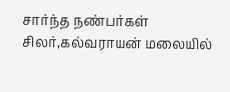சார்ந்த நண்பர்கள் சிலர்,கல்வராயன் மலையில்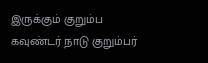இருக்கும் குறும்ப கவுண்டர் நாடு குறும்பர்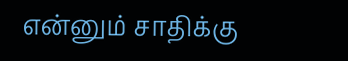என்னும் சாதிக்கு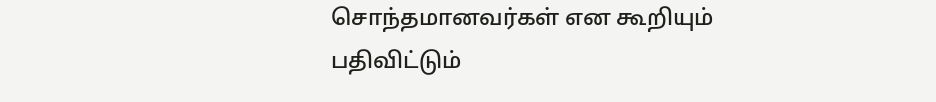சொந்தமானவர்கள் என கூறியும் பதிவிட்டும்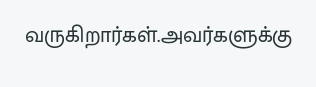வருகிறார்கள்.அவர்களுக்கு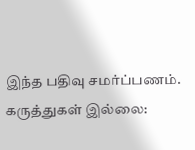இந்த பதிவு சமர்ப்பணம்.
கருத்துகள் இல்லை: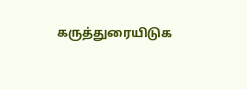கருத்துரையிடுக